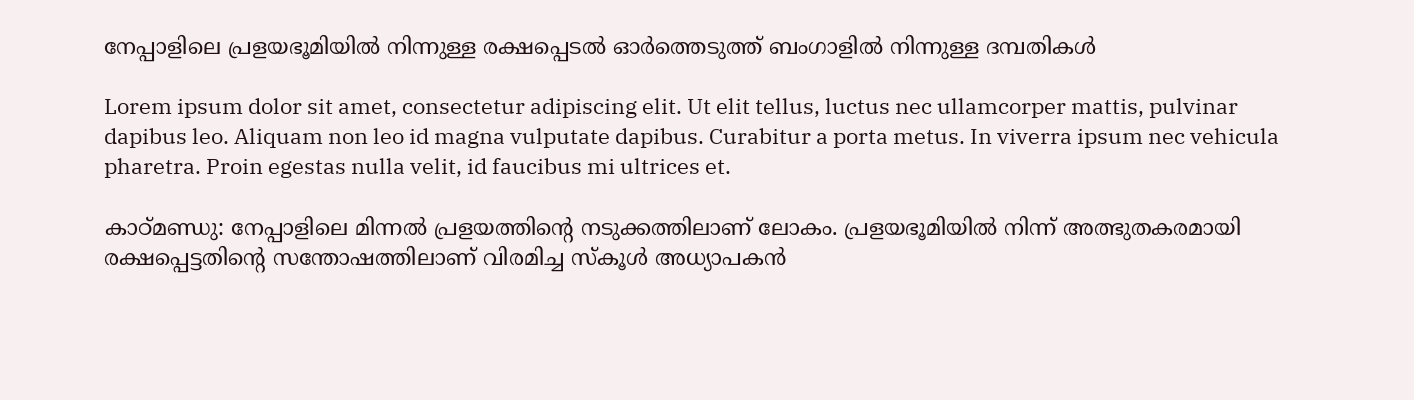നേപ്പാളിലെ പ്രളയഭൂമിയിൽ നിന്നുള്ള രക്ഷപ്പെടൽ ഓർത്തെടുത്ത് ബംഗാളിൽ നിന്നുള്ള ദമ്പതികൾ

Lorem ipsum dolor sit amet, consectetur adipiscing elit. Ut elit tellus, luctus nec ullamcorper mattis, pulvinar dapibus leo. Aliquam non leo id magna vulputate dapibus. Curabitur a porta metus. In viverra ipsum nec vehicula pharetra. Proin egestas nulla velit, id faucibus mi ultrices et.

കാഠ്മണ്ഡു: നേപ്പാളിലെ മിന്നല്‍ പ്രളയത്തിന്റെ നടുക്കത്തിലാണ് ലോകം. പ്രളയഭൂമിയില്‍ നിന്ന് അത്ഭുതകരമായി രക്ഷപ്പെട്ടതിന്റെ സന്തോഷത്തിലാണ് വിരമിച്ച സ്‌കൂള്‍ അധ്യാപകന്‍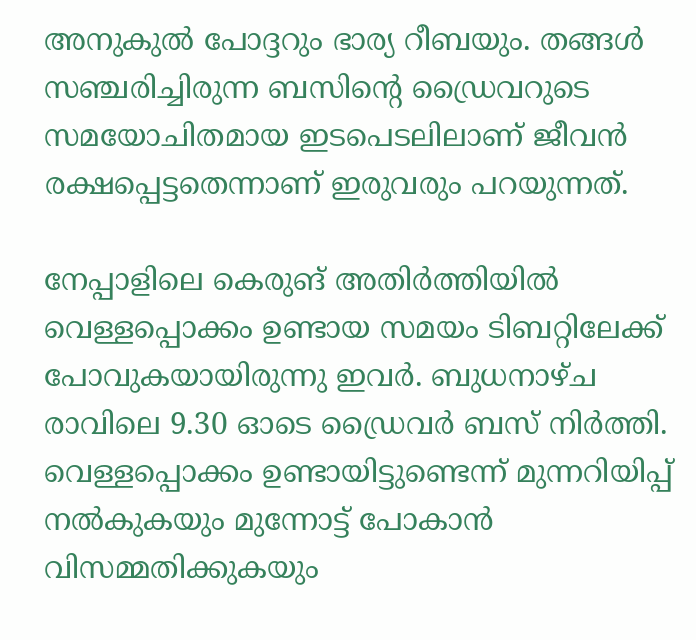അനുകുല്‍ പോദ്ദറും ഭാര്യ റീബയും. തങ്ങള്‍ സഞ്ചരിച്ചിരുന്ന ബസിന്റെ ഡ്രൈവറുടെ സമയോചിതമായ ഇടപെടലിലാണ് ജീവന്‍ രക്ഷപ്പെട്ടതെന്നാണ് ഇരുവരും പറയുന്നത്.

നേപ്പാളിലെ കെരുങ് അതിര്‍ത്തിയില്‍ വെള്ളപ്പൊക്കം ഉണ്ടായ സമയം ടിബറ്റിലേക്ക് പോവുകയായിരുന്നു ഇവര്‍. ബുധനാഴ്ച രാവിലെ 9.30 ഓടെ ഡ്രൈവര്‍ ബസ് നിര്‍ത്തി. വെള്ളപ്പൊക്കം ഉണ്ടായിട്ടുണ്ടെന്ന് മുന്നറിയിപ്പ് നല്‍കുകയും മുന്നോട്ട് പോകാന്‍ വിസമ്മതിക്കുകയും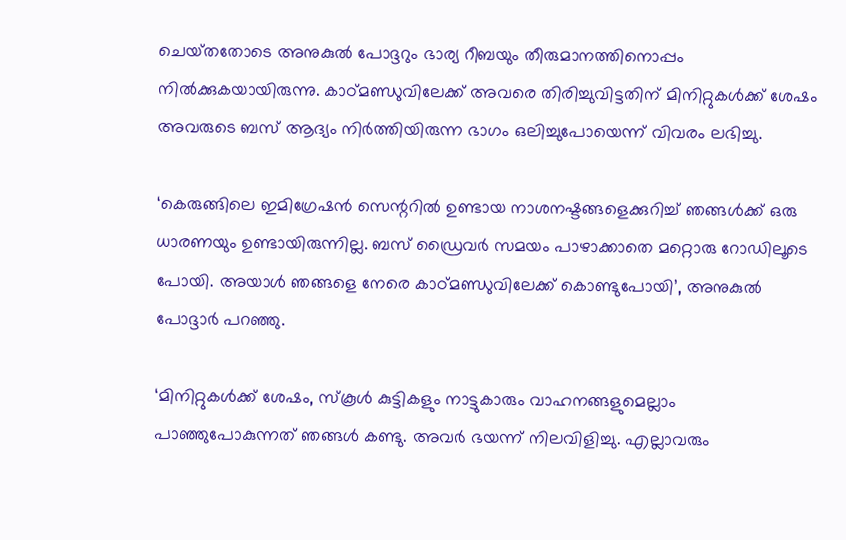ചെയ്‌തതോടെ അനുകുല്‍ പോദ്ദറും ഭാര്യ റീബയും തീരുമാനത്തിനൊപ്പം നില്‍ക്കുകയായിരുന്നു. കാഠ്മണ്ഡുവിലേക്ക് അവരെ തിരിച്ചുവിട്ടതിന് മിനിറ്റുകള്‍ക്ക് ശേഷം അവരുടെ ബസ് ആദ്യം നിര്‍ത്തിയിരുന്ന ഭാഗം ഒലിച്ചുപോയെന്ന് വിവരം ലഭിച്ചു.

‘കെരുങ്ങിലെ ഇമിഗ്രേഷന്‍ സെന്ററില്‍ ഉണ്ടായ നാശനഷ്ടങ്ങളെക്കുറിച്ച് ഞങ്ങള്‍ക്ക് ഒരു ധാരണയും ഉണ്ടായിരുന്നില്ല. ബസ് ഡ്രൈവര്‍ സമയം പാഴാക്കാതെ മറ്റൊരു റോഡിലൂടെ പോയി. അയാള്‍ ഞങ്ങളെ നേരെ കാഠ്മണ്ഡുവിലേക്ക് കൊണ്ടുപോയി’, അനുകുല്‍ പോദ്ദാര്‍ പറഞ്ഞു.

‘മിനിറ്റുകള്‍ക്ക് ശേഷം, സ്‌കൂള്‍ കുട്ടികളും നാട്ടുകാരും വാഹനങ്ങളുമെല്ലാം പാഞ്ഞുപോകുന്നത് ഞങ്ങള്‍ കണ്ടു. അവര്‍ ഭയന്ന് നിലവിളിച്ചു. എല്ലാവരും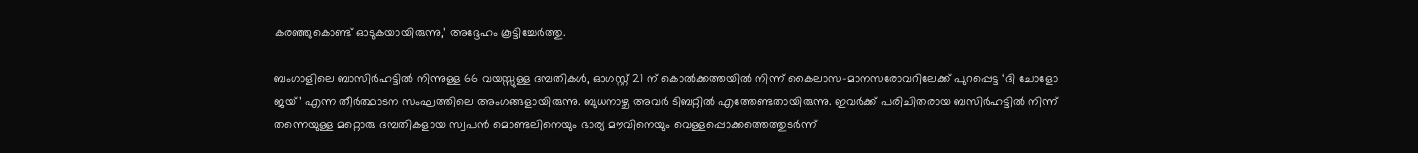കരഞ്ഞുകൊണ്ട് ഓടുകയായിരുന്നു,’ അദ്ദേഹം കൂട്ടിച്ചേര്‍ത്തു.

ബംഗാളിലെ ബാസിര്‍ഹട്ടില്‍ നിന്നുള്ള 66 വയസ്സുള്ള ദമ്പതികള്‍, ഓഗസ്റ്റ് 21 ന് കൊല്‍ക്കത്തയില്‍ നിന്ന് കൈലാസ-മാനസരോവറിലേക്ക് പുറപ്പെട്ട ‘ദി ചോളോ ജയ്’ എന്ന തീര്‍ത്ഥാടന സംഘത്തിലെ അംഗങ്ങളായിരുന്നു. ബുധനാഴ്ച അവര്‍ ടിബറ്റില്‍ എത്തേണ്ടതായിരുന്നു. ഇവര്‍ക്ക് പരിചിതരായ ബസിര്‍ഹട്ടില്‍ നിന്ന് തന്നെയുള്ള മറ്റൊരു ദമ്പതികളായ സ്വപന്‍ മൊണ്ടലിനെയും ഭാര്യ മൗവിനെയും വെള്ളപ്പൊക്കത്തെത്തുടര്‍ന്ന്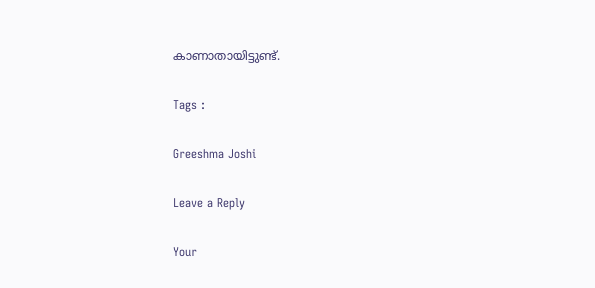കാണാതായിട്ടുണ്ട്.

Tags :

Greeshma Joshi

Leave a Reply

Your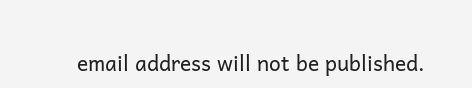email address will not be published.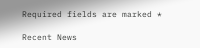Required fields are marked *

Recent News